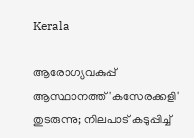Kerala

ആരോഗ്യവകുപ്പ് ആസ്ഥാനത്ത് 'കസേരക്കളി' തുടരുന്നു; നിലപാട് കടുപ്പിച്ച്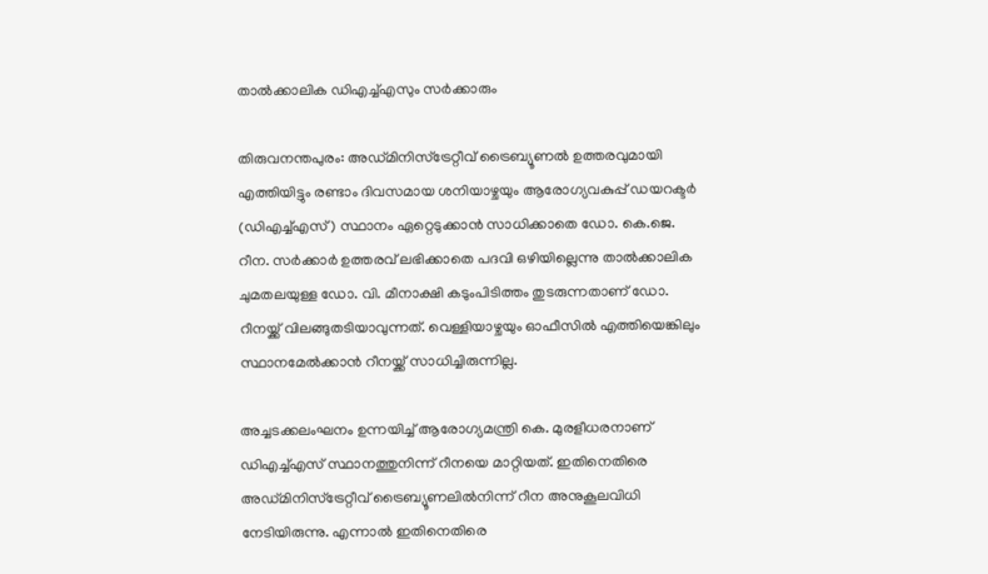താൽക്കാലിക ഡിഎച്ച്എസും സർക്കാരും

തിരുവനന്തപുരം: അഡ്മിനിസ്‌ട്രേറ്റീവ് ട്രൈബ്യൂണല്‍ ഉത്തരവുമായി എത്തിയിട്ടും രണ്ടാം ദിവസമായ ശനിയാഴ്ചയും ആരോഗ്യവകുപ്പ് ഡയറക്ടര്‍ (ഡിഎച്ച്എസ്) സ്ഥാനം ഏറ്റെടുക്കാന്‍ സാധിക്കാതെ ഡോ. കെ.ജെ. റീന. സര്‍ക്കാര്‍ ഉത്തരവ് ലഭിക്കാതെ പദവി ഒഴിയില്ലെന്നു താല്‍ക്കാലിക ചുമതലയുള്ള ഡോ. വി. മീനാക്ഷി കടുംപിടിത്തം തുടരുന്നതാണ് ഡോ. റീനയ്ക്ക് വിലങ്ങുതടിയാവുന്നത്. വെള്ളിയാഴ്ചയും ഓഫീസില്‍ എത്തിയെങ്കിലും സ്ഥാനമേല്‍ക്കാന്‍ റീനയ്ക്ക് സാധിച്ചിരുന്നില്ല.

അച്ചടക്കലംഘനം ഉന്നയിച്ച് ആരോഗ്യമന്ത്രി കെ. മുരളീധരനാണ് ഡിഎച്ച്എസ് സ്ഥാനത്തുനിന്ന് റീനയെ മാറ്റിയത്. ഇതിനെതിരെ അഡ്മിനിസ്‌ട്രേറ്റീവ് ട്രൈബ്യൂണലില്‍നിന്ന് റീന അനുകൂലവിധി നേടിയിരുന്നു. എന്നാല്‍ ഇതിനെതിരെ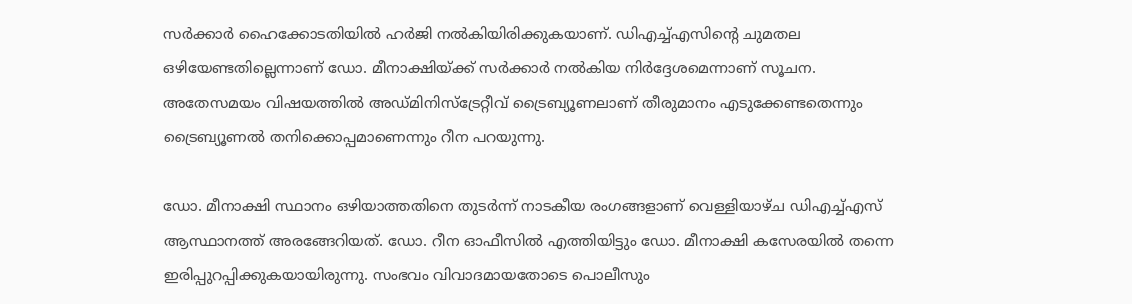സര്‍ക്കാര്‍ ഹൈക്കോടതിയില്‍ ഹര്‍ജി നല്‍കിയിരിക്കുകയാണ്. ഡിഎച്ച്എസിന്റെ ചുമതല ഒഴിയേണ്ടതില്ലെന്നാണ് ഡോ. മീനാക്ഷിയ്ക്ക് സര്‍ക്കാര്‍ നല്‍കിയ നിര്‍ദ്ദേശമെന്നാണ് സൂചന. അതേസമയം വിഷയത്തില്‍ അഡ്മിനിസ്‌ട്രേറ്റീവ് ട്രൈബ്യൂണലാണ് തീരുമാനം എടുക്കേണ്ടതെന്നും ട്രൈബ്യൂണല്‍ തനിക്കൊപ്പമാണെന്നും റീന പറയുന്നു.

ഡോ. മീനാക്ഷി സ്ഥാനം ഒഴിയാത്തതിനെ തുടര്‍ന്ന് നാടകീയ രംഗങ്ങളാണ് വെള്ളിയാഴ്ച ഡിഎച്ച്എസ് ആസ്ഥാനത്ത് അരങ്ങേറിയത്. ഡോ. റീന ഓഫീസില്‍ എത്തിയിട്ടും ഡോ. മീനാക്ഷി കസേരയില്‍ തന്നെ ഇരിപ്പുറപ്പിക്കുകയായിരുന്നു. സംഭവം വിവാദമായതോടെ പൊലീസും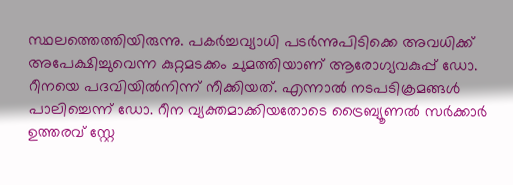സ്ഥലത്തെത്തിയിരുന്നു. പകര്‍ച്ചവ്യാധി പടര്‍ന്നുപിടിക്കെ അവധിക്ക് അപേക്ഷിച്ചുവെന്ന കുറ്റമടക്കം ചുമത്തിയാണ് ആരോഗ്യവകുപ്പ് ഡോ. റീനയെ പദവിയില്‍നിന്ന് നീക്കിയത്. എന്നാല്‍ നടപടിക്രമങ്ങള്‍ പാലിച്ചെന്ന് ഡോ. റീന വ്യക്തമാക്കിയതോടെ ട്രൈബ്യൂണല്‍ സര്‍ക്കാര്‍ ഉത്തരവ് സ്റ്റേ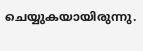ചെയ്യുകയായിരുന്നു.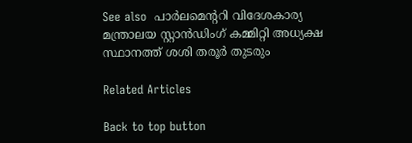See also  പാർലമെന്ററി വിദേശകാര്യ മന്ത്രാലയ സ്റ്റാൻഡിംഗ് കമ്മിറ്റി അധ്യക്ഷ സ്ഥാനത്ത് ശശി തരൂർ തുടരും

Related Articles

Back to top button